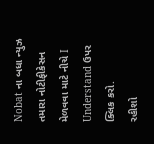Nobat ના બધા ન્યુઝ તમારા નોટીફીકેસન મેળવવા માટે નીચે I Understand ઉપર ક્લિક કરો.
રહીશો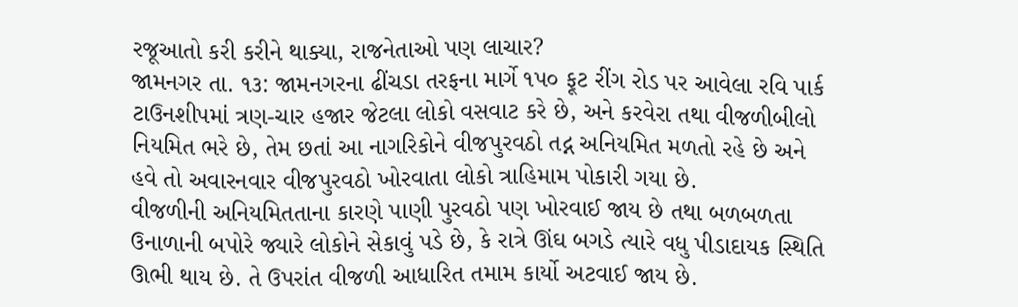રજૂઆતો કરી કરીને થાક્યા, રાજનેતાઓ પણ લાચાર?
જામનગર તા. ૧૩: જામનગરના ઢીંચડા તરફના માર્ગે ૧પ૦ ફૂટ રીંગ રોડ પર આવેલા રવિ પાર્ક ટાઉનશીપમાં ત્રણ-ચાર હજાર જેટલા લોકો વસવાટ કરે છે, અને કરવેરા તથા વીજળીબીલો નિયમિત ભરે છે, તેમ છતાં આ નાગરિકોને વીજપુરવઠો તદ્ન અનિયમિત મળતો રહે છે અને હવે તો અવારનવાર વીજપુરવઠો ખોરવાતા લોકો ત્રાહિમામ પોકારી ગયા છે.
વીજળીની અનિયમિતતાના કારણે પાણી પુરવઠો પણ ખોરવાઈ જાય છે તથા બળબળતા ઉનાળાની બપોરે જ્યારે લોકોને સેકાવું પડે છે, કે રાત્રે ઊંઘ બગડે ત્યારે વધુ પીડાદાયક સ્થિતિ ઊભી થાય છે. તે ઉપરાંત વીજળી આધારિત તમામ કાર્યો અટવાઈ જાય છે.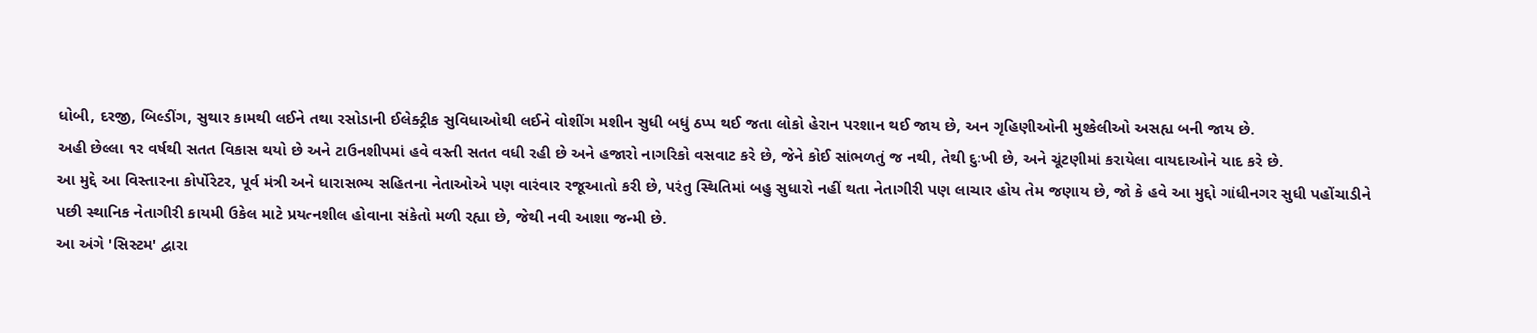ધોબી, દરજી, બિલ્ડીંગ, સુથાર કામથી લઈને તથા રસોડાની ઈલેક્ટ્રીક સુવિધાઓથી લઈને વોશીંગ મશીન સુધી બધું ઠપ્પ થઈ જતા લોકો હેરાન પરશાન થઈ જાય છે, અન ગૃહિણીઓની મુશ્કેલીઓ અસહ્ય બની જાય છે.
અહી છેલ્લા ૧ર વર્ષથી સતત વિકાસ થયો છે અને ટાઉનશીપમાં હવે વસ્તી સતત વધી રહી છે અને હજારો નાગરિકો વસવાટ કરે છે, જેને કોઈ સાંભળતું જ નથી, તેથી દુઃખી છે, અને ચૂંટણીમાં કરાયેલા વાયદાઓને યાદ કરે છે.
આ મુદ્દે આ વિસ્તારના કોર્પોરેટર, પૂર્વ મંત્રી અને ધારાસભ્ય સહિતના નેતાઓએ પણ વારંવાર રજૂઆતો કરી છે, પરંતુ સ્થિતિમાં બહુ સુધારો નહીં થતા નેતાગીરી પણ લાચાર હોય તેમ જણાય છે, જો કે હવે આ મુદ્દો ગાંધીનગર સુધી પહોંચાડીને પછી સ્થાનિક નેતાગીરી કાયમી ઉકેલ માટે પ્રયત્નશીલ હોવાના સંકેતો મળી રહ્યા છે, જેથી નવી આશા જન્મી છે.
આ અંગે 'સિસ્ટમ' દ્વારા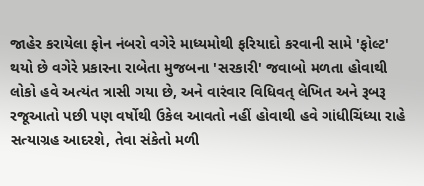જાહેર કરાયેલા ફોન નંબરો વગેરે માધ્યમોથી ફરિયાદો કરવાની સામે 'ફોલ્ટ' થયો છે વગેરે પ્રકારના રાબેતા મુજબના 'સરકારી' જવાબો મળતા હોવાથી લોકો હવે અત્યંત ત્રાસી ગયા છે, અને વારંવાર વિધિવત્ લેખિત અને રૂબરૂ રજૂઆતો પછી પણ વર્ષોથી ઉકેલ આવતો નહીં હોવાથી હવે ગાંધીચિંધ્યા રાહે સત્યાગ્રહ આદરશે, તેવા સંકેતો મળી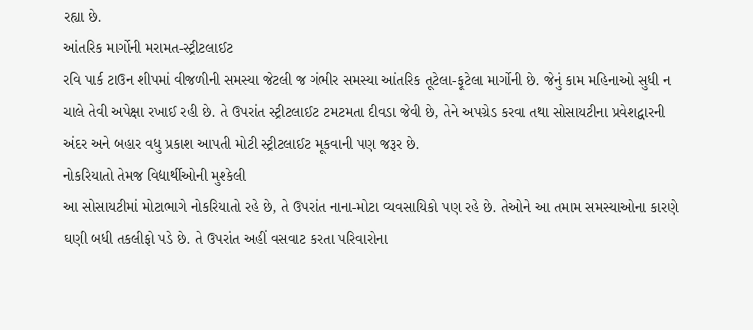રહ્યા છે.
આંતરિક માર્ગોની મરામત-સ્ટ્રીટલાઈટ
રવિ પાર્ક ટાઉન શીપમાં વીજળીની સમસ્યા જેટલી જ ગંભીર સમસ્યા આંતરિક તૂટેલા-ફૂટેલા માર્ગોની છે. જેનું કામ મહિનાઓ સુધી ન ચાલે તેવી અપેક્ષા રખાઈ રહી છે. તે ઉપરાંત સ્ટ્રીટલાઈટ ટમટમતા દીવડા જેવી છે, તેને અપગ્રેડ કરવા તથા સોસાયટીના પ્રવેશદ્વારની અંદર અને બહાર વધુ પ્રકાશ આપતી મોટી સ્ટ્રીટલાઈટ મૂકવાની પણ જરૂર છે.
નોકરિયાતો તેમજ વિદ્યાર્થીઓની મુશ્કેલી
આ સોસાયટીમાં મોટાભાગે નોકરિયાતો રહે છે, તે ઉપરાંત નાના-મોટા વ્યવસાયિકો પણ રહે છે. તેઓને આ તમામ સમસ્યાઓના કારણે ઘણી બધી તકલીફો પડે છે. તે ઉપરાંત અહીં વસવાટ કરતા પરિવારોના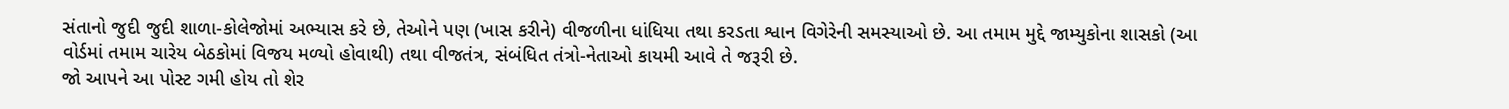સંતાનો જુદી જુદી શાળા-કોલેજોમાં અભ્યાસ કરે છે, તેઓને પણ (ખાસ કરીને) વીજળીના ધાંધિયા તથા કરડતા શ્વાન વિગેરેની સમસ્યાઓ છે. આ તમામ મુદ્દે જામ્યુકોના શાસકો (આ વોર્ડમાં તમામ ચારેય બેઠકોમાં વિજય મળ્યો હોવાથી) તથા વીજતંત્ર, સંબંધિત તંત્રો-નેતાઓ કાયમી આવે તે જરૂરી છે.
જો આપને આ પોસ્ટ ગમી હોય તો શેર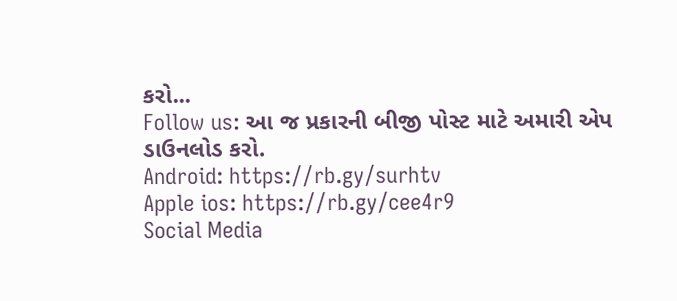કરો...
Follow us: આ જ પ્રકારની બીજી પોસ્ટ માટે અમારી એપ ડાઉનલોડ કરો.
Android: https://rb.gy/surhtv
Apple ios: https://rb.gy/cee4r9
Social Media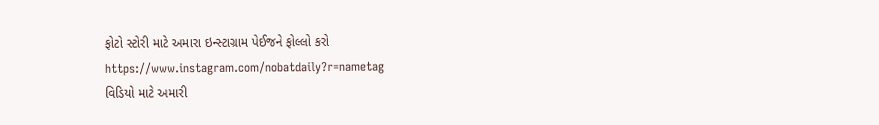ફોટો સ્ટોરી માટે અમારા ઇન્સ્ટાગ્રામ પેઈજને ફોલ્લો કરો
https://www.instagram.com/nobatdaily?r=nametag
વિડિયો માટે અમારી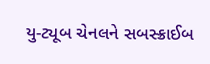યુ-ટ્યૂબ ચેનલને સબસ્ક્રાઈબ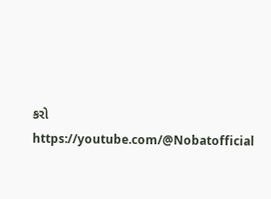કરો
https://youtube.com/@Nobatofficial